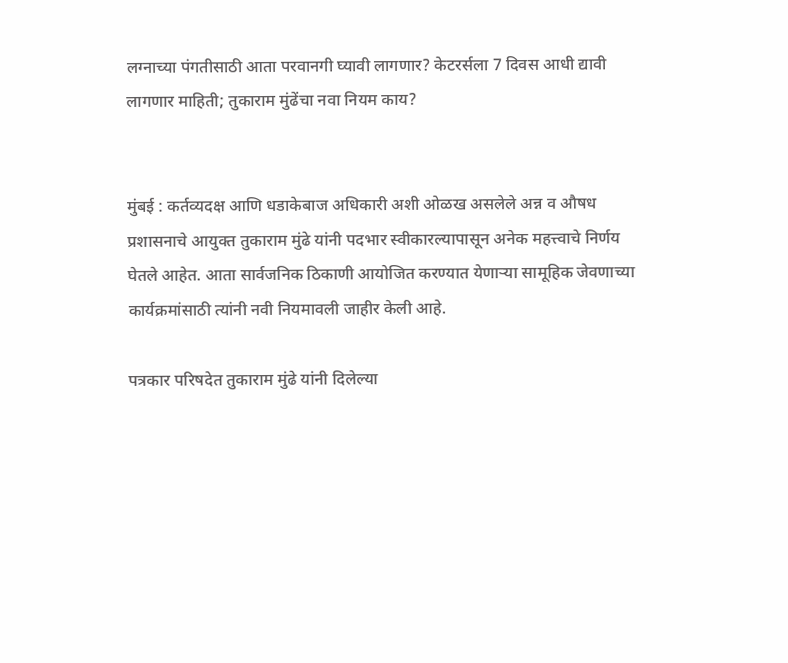लग्नाच्या पंगतीसाठी आता परवानगी घ्यावी लागणार? केटरर्सला 7 दिवस आधी द्यावी लागणार माहिती; तुकाराम मुंढेंचा नवा नियम काय?


मुंबई : कर्तव्यदक्ष आणि धडाकेबाज अधिकारी अशी ओळख असलेले अन्न व औषध प्रशासनाचे आयुक्त तुकाराम मुंढे यांनी पदभार स्वीकारल्यापासून अनेक महत्त्वाचे निर्णय घेतले आहेत. आता सार्वजनिक ठिकाणी आयोजित करण्यात येणाऱ्या सामूहिक जेवणाच्या कार्यक्रमांसाठी त्यांनी नवी नियमावली जाहीर केली आहे.

पत्रकार परिषदेत तुकाराम मुंढे यांनी दिलेल्या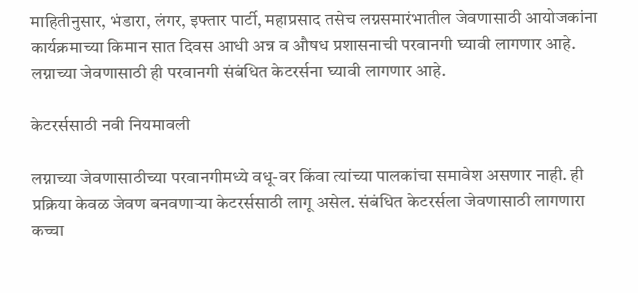माहितीनुसार, भंडारा, लंगर, इफ्तार पार्टी, महाप्रसाद तसेच लग्नसमारंभातील जेवणासाठी आयोजकांना कार्यक्रमाच्या किमान सात दिवस आधी अन्न व औषध प्रशासनाची परवानगी घ्यावी लागणार आहे. लग्नाच्या जेवणासाठी ही परवानगी संबंधित केटरर्सना घ्यावी लागणार आहे.

केटरर्ससाठी नवी नियमावली

लग्नाच्या जेवणासाठीच्या परवानगीमध्ये वधू-वर किंवा त्यांच्या पालकांचा समावेश असणार नाही. ही प्रक्रिया केवळ जेवण बनवणाऱ्या केटरर्ससाठी लागू असेल. संबंधित केटरर्सला जेवणासाठी लागणारा कच्चा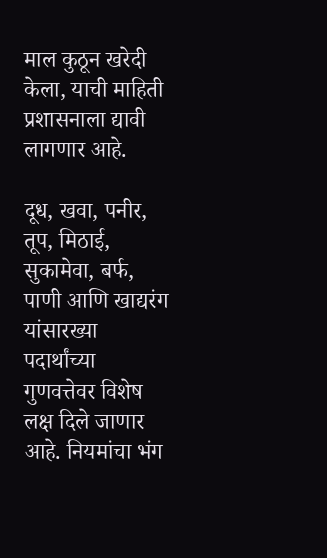माल कुठून खरेदी केला, याची माहिती प्रशासनाला द्यावी लागणार आहे.

दूध, खवा, पनीर, तूप, मिठाई, सुकामेवा, बर्फ, पाणी आणि खाद्यरंग यांसारख्या पदार्थांच्या गुणवत्तेवर विशेष लक्ष दिले जाणार आहे. नियमांचा भंग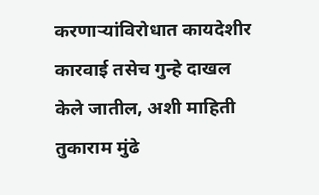करणाऱ्यांविरोधात कायदेशीर कारवाई तसेच गुन्हे दाखल केले जातील, अशी माहिती तुकाराम मुंढे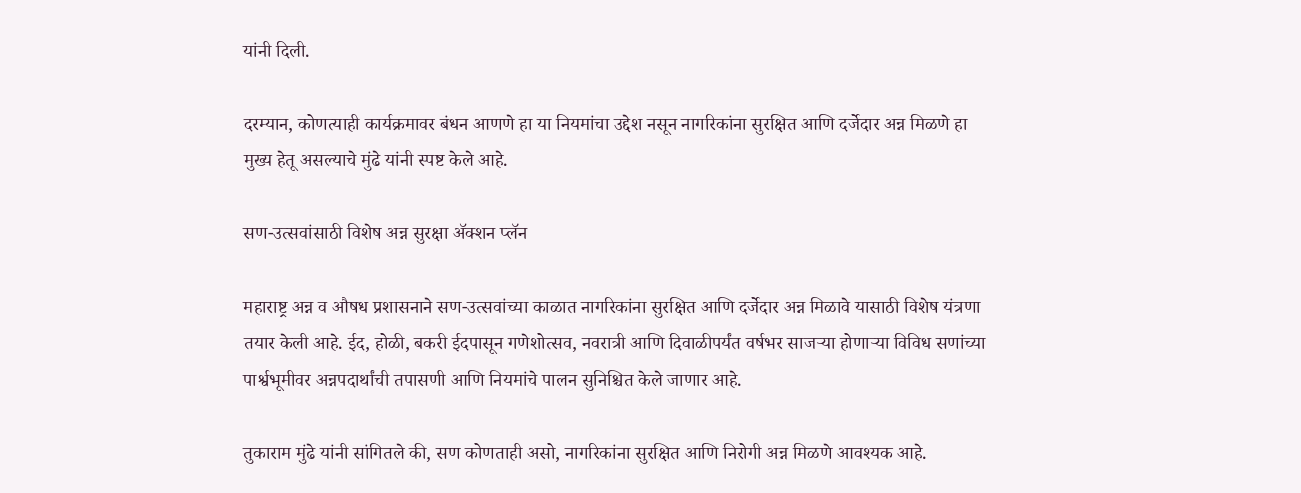यांनी दिली.

दरम्यान, कोणत्याही कार्यक्रमावर बंधन आणणे हा या नियमांचा उद्देश नसून नागरिकांना सुरक्षित आणि दर्जेदार अन्न मिळणे हा मुख्य हेतू असल्याचे मुंढे यांनी स्पष्ट केले आहे.

सण-उत्सवांसाठी विशेष अन्न सुरक्षा ॲक्शन प्लॅन

महाराष्ट्र अन्न व औषध प्रशासनाने सण-उत्सवांच्या काळात नागरिकांना सुरक्षित आणि दर्जेदार अन्न मिळावे यासाठी विशेष यंत्रणा तयार केली आहे. ईद, होळी, बकरी ईदपासून गणेशोत्सव, नवरात्री आणि दिवाळीपर्यंत वर्षभर साजऱ्या होणाऱ्या विविध सणांच्या पार्श्वभूमीवर अन्नपदार्थांची तपासणी आणि नियमांचे पालन सुनिश्चित केले जाणार आहे.

तुकाराम मुंढे यांनी सांगितले की, सण कोणताही असो, नागरिकांना सुरक्षित आणि निरोगी अन्न मिळणे आवश्यक आहे.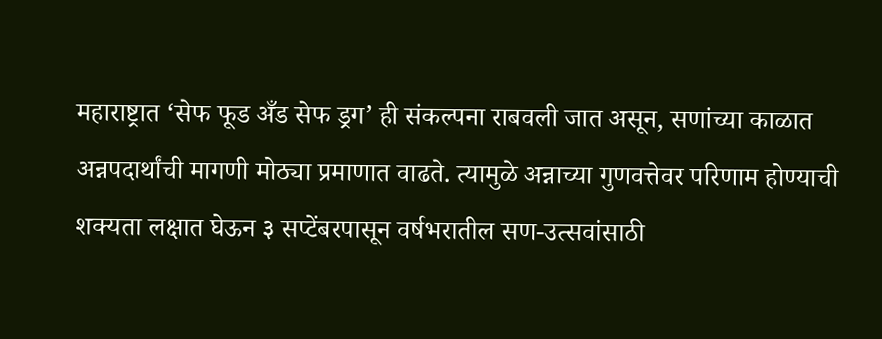महाराष्ट्रात ‘सेफ फूड अँड सेफ ड्रग’ ही संकल्पना राबवली जात असून, सणांच्या काळात अन्नपदार्थांची मागणी मोठ्या प्रमाणात वाढते. त्यामुळे अन्नाच्या गुणवत्तेवर परिणाम होण्याची शक्यता लक्षात घेऊन ३ सप्टेंबरपासून वर्षभरातील सण-उत्सवांसाठी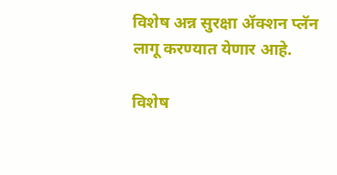विशेष अन्न सुरक्षा ॲक्शन प्लॅन लागू करण्यात येणार आहे.

विशेष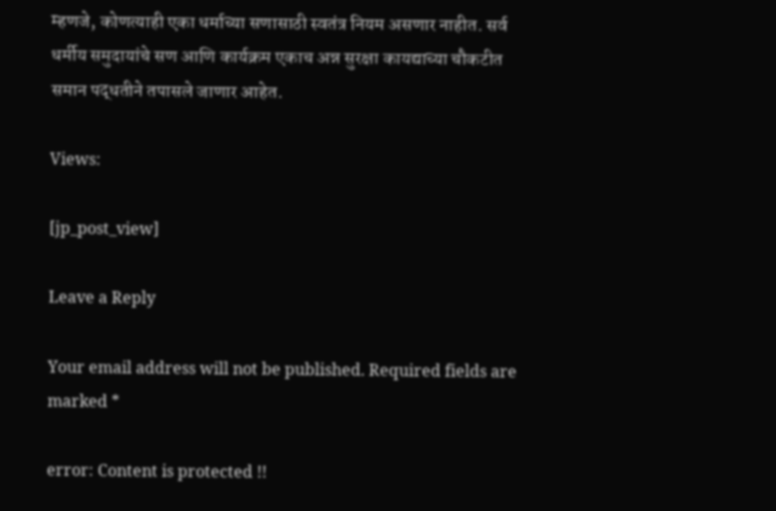म्हणजे, कोणत्याही एका धर्माच्या सणासाठी स्वतंत्र नियम असणार नाहीत. सर्व धर्मीय समुदायांचे सण आणि कार्यक्रम एकाच अन्न सुरक्षा कायद्याच्या चौकटीत समान पद्धतीने तपासले जाणार आहेत.

Views:

[jp_post_view]

Leave a Reply

Your email address will not be published. Required fields are marked *

error: Content is protected !!